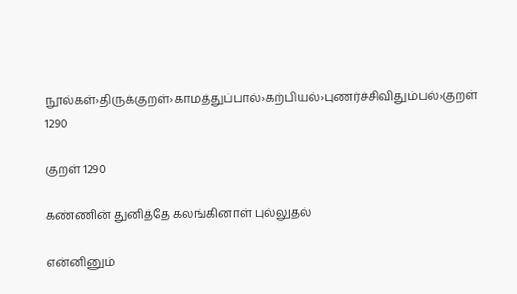நூல்கள்›திருக்குறள்›காமத்துப்பால்›கற்பியல்›புணர்ச்சிவிதும்பல்›குறள் 1290

குறள் 1290

கண்ணின் துனித்தே கலங்கினாள் புல்லுதல்

என்னினும்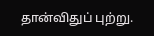தான்விதுப் புற்று.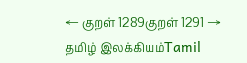← குறள் 1289குறள் 1291 →
தமிழ் இலக்கியம்Tamil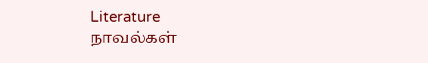Literature
நாவல்கள்